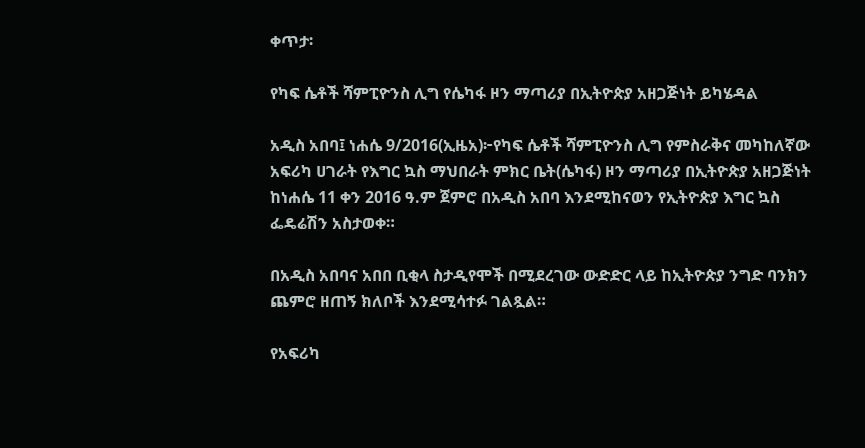ቀጥታ፡

የካፍ ሴቶች ሻምፒዮንስ ሊግ የሴካፋ ዞን ማጣሪያ በኢትዮጵያ አዘጋጅነት ይካሄዳል

አዲስ አበባ፤ ነሐሴ 9/2016(ኢዜአ)፦የካፍ ሴቶች ሻምፒዮንስ ሊግ የምስራቅና መካከለኛው አፍሪካ ሀገራት የእግር ኳስ ማህበራት ምክር ቤት(ሴካፋ) ዞን ማጣሪያ በኢትዮጵያ አዘጋጅነት ከነሐሴ 11 ቀን 2016 ዓ.ም ጀምሮ በአዲስ አበባ እንደሚከናወን የኢትዮጵያ እግር ኳስ ፌዴሬሽን አስታወቀ።

በአዲስ አበባና አበበ ቢቂላ ስታዲየሞች በሚደረገው ውድድር ላይ ከኢትዮጵያ ንግድ ባንክን ጨምሮ ዘጠኝ ክለቦች እንደሚሳተፉ ገልጿል።

የአፍሪካ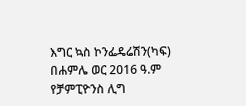እግር ኳስ ኮንፌዴሬሽን(ካፍ) በሐምሌ ወር 2016 ዓ.ም የቻምፒዮንስ ሊግ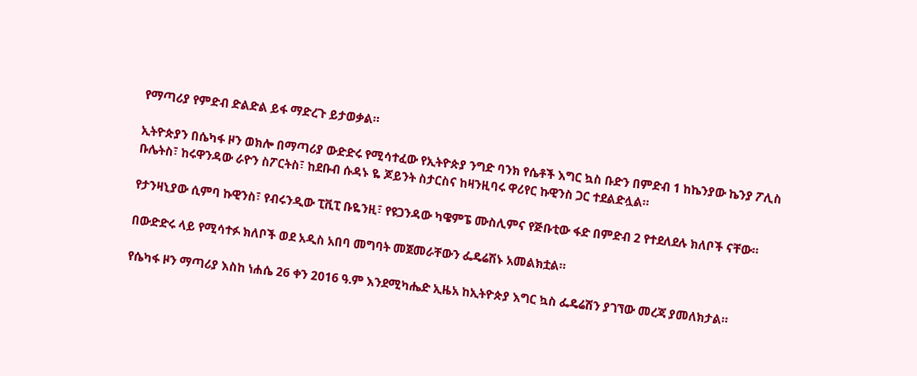የማጣሪያ የምድብ ድልድል ይፋ ማድረጉ ይታወቃል።

ኢትዮጵያን በሴካፋ ዞን ወክሎ በማጣሪያ ውድድሩ የሚሳተፈው የኢትዮጵያ ንግድ ባንክ የሴቶች እግር ኳስ ቡድን በምድብ 1 ከኬንያው ኬንያ ፖሊስ ቡሌትስ፣ ከሩዋንዳው ራዮን ስፖርትስ፣ ከደቡብ ሱዳኑ ዬ ጆይንት ስታርስና ከዛንዚባሩ ዋሪየር ኩዊንስ ጋር ተደልድሏል።

የታንዛኒያው ሲምባ ኩዊንስ፣ የብሩንዲው ፒቪፒ ቡዬንዚ፣ የዩጋንዳው ካዌምፔ ሙስሊምና የጅቡቲው ፋድ በምድብ 2 የተደለደሉ ክለቦች ናቸው።

በውድድሩ ላይ የሚሳተፉ ክለቦች ወደ አዲስ አበባ መግባት መጀመራቸውን ፌዴሬሽኑ አመልክቷል።

የሴካፋ ዞን ማጣሪያ እስከ ነሐሴ 26 ቀን 2016 ዓ.ም እንደሚካሔድ ኢዜአ ከኢትዮጵያ እግር ኳስ ፌዴሬሽን ያገኘው መረጃ ያመለክታል።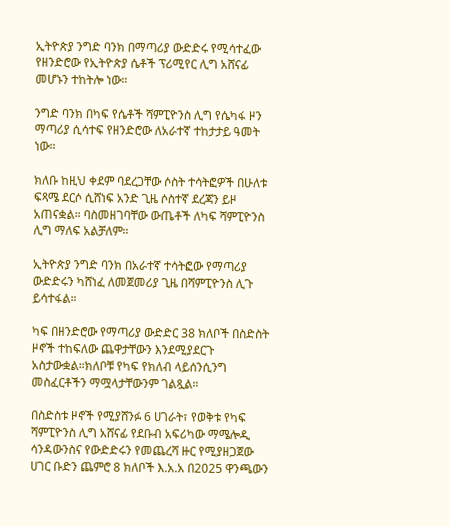ኢትዮጵያ ንግድ ባንክ በማጣሪያ ውድድሩ የሚሳተፈው የዘንድሮው የኢትዮጵያ ሴቶች ፕሪሚየር ሊግ አሸናፊ መሆኑን ተከትሎ ነው።

ንግድ ባንክ በካፍ የሴቶች ሻምፒዮንስ ሊግ የሴካፋ ዞን ማጣሪያ ሲሳተፍ የዘንድሮው ለአራተኛ ተከታታይ ዓመት ነው።

ክለቡ ከዚህ ቀደም ባደረጋቸው ሶስት ተሳትፎዎች በሁለቱ ፍጻሜ ደርሶ ሲሸነፍ አንድ ጊዜ ሶስተኛ ደረጃን ይዞ አጠናቋል። ባስመዘገባቸው ውጤቶች ለካፍ ሻምፒዮንስ ሊግ ማለፍ አልቻለም።

ኢትዮጵያ ንግድ ባንክ በአራተኛ ተሳትፎው የማጣሪያ ውድድሩን ካሸነፈ ለመጀመሪያ ጊዜ በሻምፒዮንስ ሊጉ ይሳተፋል።

ካፍ በዘንድሮው የማጣሪያ ውድድር 38 ክለቦች በስድስት ዞኖች ተከፍለው ጨዋታቸውን እንደሚያደርጉ አስታውቋል።ክለቦቹ የካፍ የክለብ ላይሰንሲንግ መስፈርቶችን ማሟላታቸውንም ገልጿል።

በስድስቱ ዞኖች የሚያሸንፉ 6 ሀገራት፣ የወቅቱ የካፍ ሻምፒዮንስ ሊግ አሸናፊ የደቡብ አፍሪካው ማሜሎዲ ሳንዳውንስና የውድድሩን የመጨረሻ ዙር የሚያዘጋጀው ሀገር ቡድን ጨምሮ 8 ክለቦች እ.አ.አ በ2025 ዋንጫውን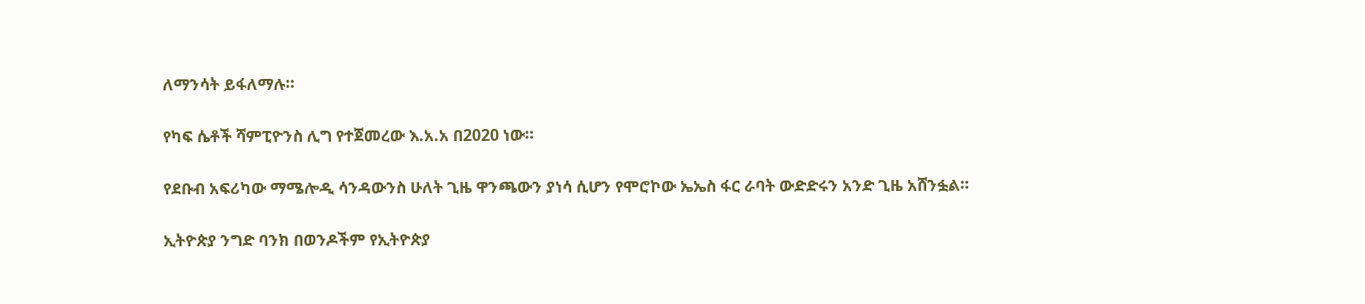ለማንሳት ይፋለማሉ።

የካፍ ሴቶች ሻምፒዮንስ ሊግ የተጀመረው እ.አ.አ በ2020 ነው።

የደቡብ አፍሪካው ማሜሎዲ ሳንዳውንስ ሁለት ጊዜ ዋንጫውን ያነሳ ሲሆን የሞሮኮው ኤኤስ ፋር ራባት ውድድሩን አንድ ጊዜ አሸንፏል።

ኢትዮጵያ ንግድ ባንክ በወንዶችም የኢትዮጵያ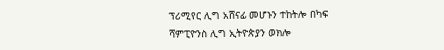ፕሪሚየር ሊግ አሸናፊ መሆኑን ተከትሎ በካፍ ሻምፒዮንስ ሊግ ኢትዮጵያን ወክሎ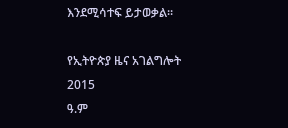እንደሚሳተፍ ይታወቃል።

የኢትዮጵያ ዜና አገልግሎት
2015
ዓ.ም